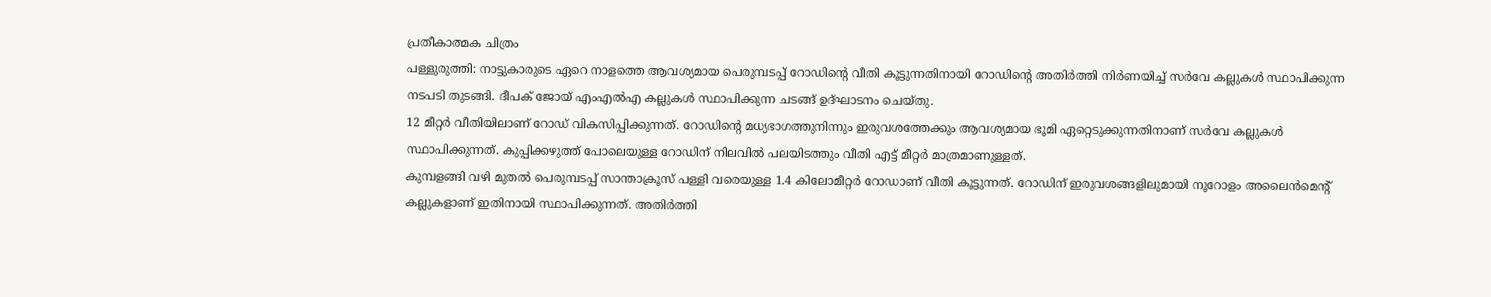പ്രതീകാത്മക ചിത്രം
പള്ളുരുത്തി: നാട്ടുകാരുടെ ഏറെ നാളത്തെ ആവശ്യമായ പെരുമ്പടപ്പ് റോഡിന്റെ വീതി കൂട്ടുന്നതിനായി റോഡിന്റെ അതിർത്തി നിർണയിച്ച് സർവേ കല്ലുകൾ സ്ഥാപിക്കുന്ന നടപടി തുടങ്ങി. ദീപക് ജോയ് എംഎൽഎ കല്ലുകൾ സ്ഥാപിക്കുന്ന ചടങ്ങ് ഉദ്ഘാടനം ചെയ്തു.
12 മീറ്റർ വീതിയിലാണ് റോഡ് വികസിപ്പിക്കുന്നത്. റോഡിന്റെ മധ്യഭാഗത്തുനിന്നും ഇരുവശത്തേക്കും ആവശ്യമായ ഭൂമി ഏറ്റെടുക്കുന്നതിനാണ് സർവേ കല്ലുകൾ സ്ഥാപിക്കുന്നത്. കുപ്പിക്കഴുത്ത് പോലെയുള്ള റോഡിന് നിലവിൽ പലയിടത്തും വീതി എട്ട് മീറ്റർ മാത്രമാണുള്ളത്.
കുമ്പളങ്ങി വഴി മുതൽ പെരുമ്പടപ്പ് സാന്താക്രൂസ് പള്ളി വരെയുള്ള 1.4 കിലോമീറ്റർ റോഡാണ് വീതി കൂട്ടുന്നത്. റോഡിന് ഇരുവശങ്ങളിലുമായി നൂറോളം അലൈൻമെന്റ് കല്ലുകളാണ് ഇതിനായി സ്ഥാപിക്കുന്നത്. അതിർത്തി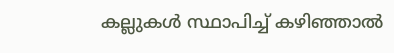കല്ലുകൾ സ്ഥാപിച്ച് കഴിഞ്ഞാൽ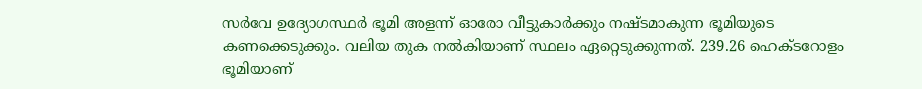സർവേ ഉദ്യോഗസ്ഥർ ഭൂമി അളന്ന് ഓരോ വീട്ടുകാർക്കും നഷ്ടമാകുന്ന ഭൂമിയുടെ കണക്കെടുക്കും. വലിയ തുക നൽകിയാണ് സ്ഥലം ഏറ്റെടുക്കുന്നത്. 239.26 ഹെക്ടറോളം ഭൂമിയാണ്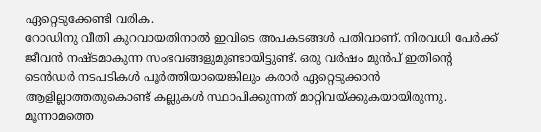ഏറ്റെടുക്കേണ്ടി വരിക.
റോഡിനു വീതി കുറവായതിനാൽ ഇവിടെ അപകടങ്ങൾ പതിവാണ്. നിരവധി പേർക്ക് ജീവൻ നഷ്ടമാകുന്ന സംഭവങ്ങളുമുണ്ടായിട്ടുണ്ട്. ഒരു വർഷം മുൻപ് ഇതിന്റെ ടെൻഡർ നടപടികൾ പൂർത്തിയായെങ്കിലും കരാർ ഏറ്റെടുക്കാൻ ആളില്ലാത്തതുകൊണ്ട് കല്ലുകൾ സ്ഥാപിക്കുന്നത് മാറ്റിവയ്ക്കുകയായിരുന്നു. മൂന്നാമത്തെ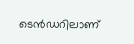ടെൻഡറിലാണ്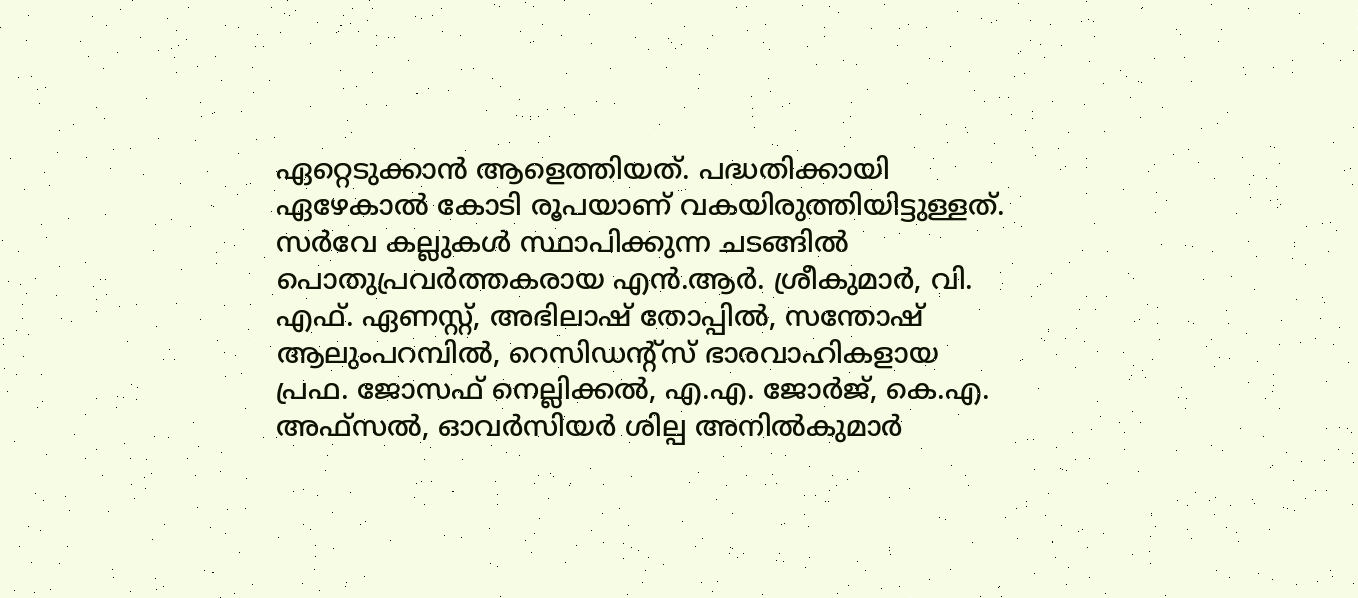ഏറ്റെടുക്കാൻ ആളെത്തിയത്. പദ്ധതിക്കായി ഏഴേകാൽ കോടി രൂപയാണ് വകയിരുത്തിയിട്ടുള്ളത്. സർവേ കല്ലുകൾ സ്ഥാപിക്കുന്ന ചടങ്ങിൽ പൊതുപ്രവർത്തകരായ എൻ.ആർ. ശ്രീകുമാർ, വി. എഫ്. ഏണസ്റ്റ്, അഭിലാഷ് തോപ്പിൽ, സന്തോഷ് ആലുംപറമ്പിൽ, റെസിഡന്റ്സ് ഭാരവാഹികളായ പ്രഫ. ജോസഫ് നെല്ലിക്കൽ, എ.എ. ജോർജ്, കെ.എ. അഫ്സൽ, ഓവർസിയർ ശില്പ അനിൽകുമാർ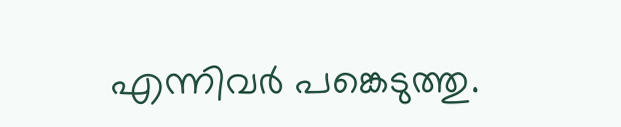എന്നിവർ പങ്കെടുത്തു.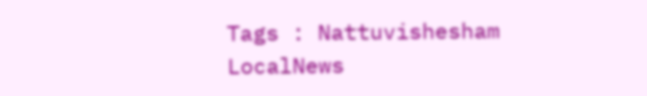Tags : Nattuvishesham LocalNews